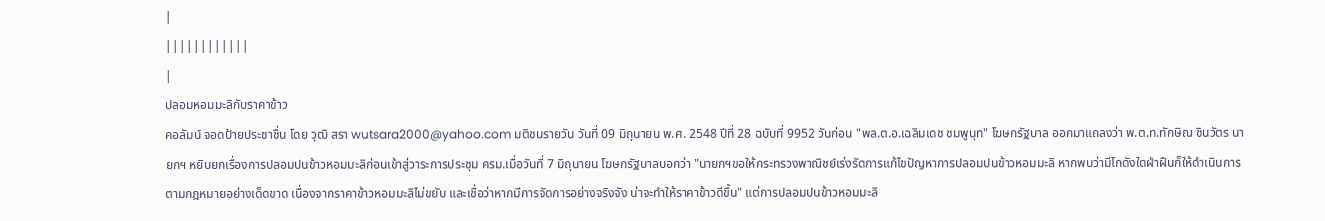|
||||||||||||
|
ปลอมหอมมะลิกับราคาข้าว
คอลัมน์ จอดป้ายประชาชื่น โดย วุฒิ สรา wutsara2000@yahoo.com มติชนรายวัน วันที่ 09 มิถุนายน พ.ศ. 2548 ปีที่ 28 ฉบับที่ 9952 วันก่อน "พล.ต.อ.เฉลิมเดช ชมพูนุท" โฆษกรัฐบาล ออกมาแถลงว่า พ.ต.ท.ทักษิณ ชินวัตร นายกฯ หยิบยกเรื่องการปลอมปนข้าวหอมมะลิก่อนเข้าสู่วาระการประชุม ครม.เมื่อวันที่ 7 มิถุนายน โฆษกรัฐบาลบอกว่า "นายกฯขอให้กระทรวงพาณิชย์เร่งรัดการแก้ไขปัญหาการปลอมปนข้าวหอมมะลิ หากพบว่ามีโกดังใดฝ่าฝืนก็ให้ดำเนินการตามกฎหมายอย่างเด็ดขาด เนื่องจากราคาข้าวหอมมะลิไม่ขยับ และเชื่อว่าหากมีการจัดการอย่างจริงจัง น่าจะทำให้ราคาข้าวดีขึ้น" แต่การปลอมปนข้าวหอมมะลิ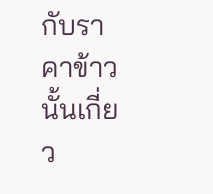กับราคาข้าวนั้นเกี่ยว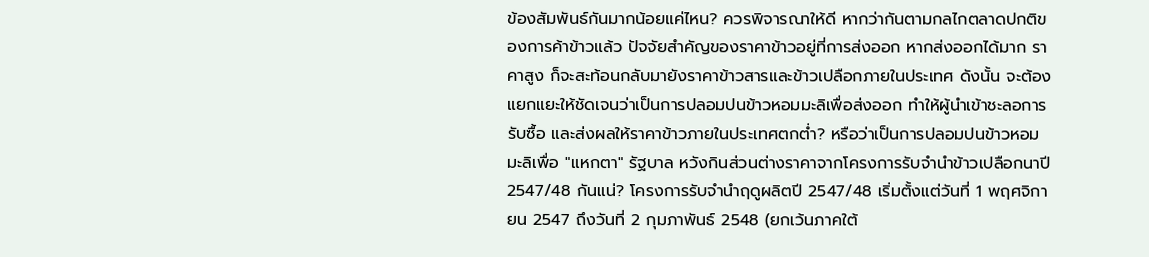ข้องสัมพันธ์กันมากน้อยแค่ไหน? ควรพิจารณาให้ดี หากว่ากันตามกลไกตลาดปกติของการค้าข้าวแล้ว ปัจจัยสำคัญของราคาข้าวอยู่ที่การส่งออก หากส่งออกได้มาก ราคาสูง ก็จะสะท้อนกลับมายังราคาข้าวสารและข้าวเปลือกภายในประเทศ ดังนั้น จะต้องแยกแยะให้ชัดเจนว่าเป็นการปลอมปนข้าวหอมมะลิเพื่อส่งออก ทำให้ผู้นำเข้าชะลอการรับซื้อ และส่งผลให้ราคาข้าวภายในประเทศตกต่ำ? หรือว่าเป็นการปลอมปนข้าวหอมมะลิเพื่อ "แหกตา" รัฐบาล หวังกินส่วนต่างราคาจากโครงการรับจำนำข้าวเปลือกนาปี 2547/48 กันแน่? โครงการรับจำนำฤดูผลิตปี 2547/48 เริ่มตั้งแต่วันที่ 1 พฤศจิกายน 2547 ถึงวันที่ 2 กุมภาพันธ์ 2548 (ยกเว้นภาคใต้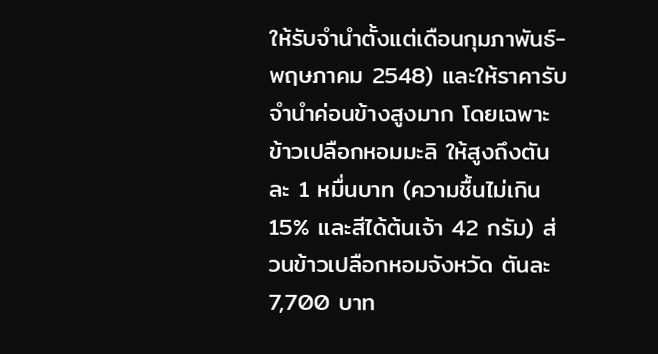ให้รับจำนำตั้งแต่เดือนกุมภาพันธ์-พฤษภาคม 2548) และให้ราคารับจำนำค่อนข้างสูงมาก โดยเฉพาะข้าวเปลือกหอมมะลิ ให้สูงถึงตันละ 1 หมื่นบาท (ความชื้นไม่เกิน 15% และสีได้ต้นเจ้า 42 กรัม) ส่วนข้าวเปลือกหอมจังหวัด ตันละ 7,700 บาท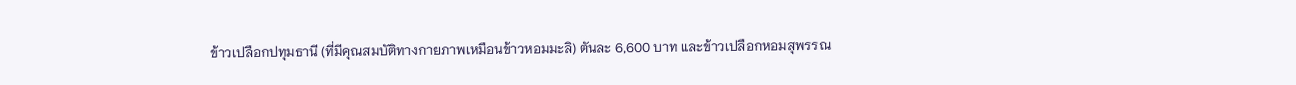ข้าวเปลือกปทุมธานี (ที่มีคุณสมบัติทางกายภาพเหมือนข้าวหอมมะลิ) ตันละ 6,600 บาท และข้าวเปลือกหอมสุพรรณ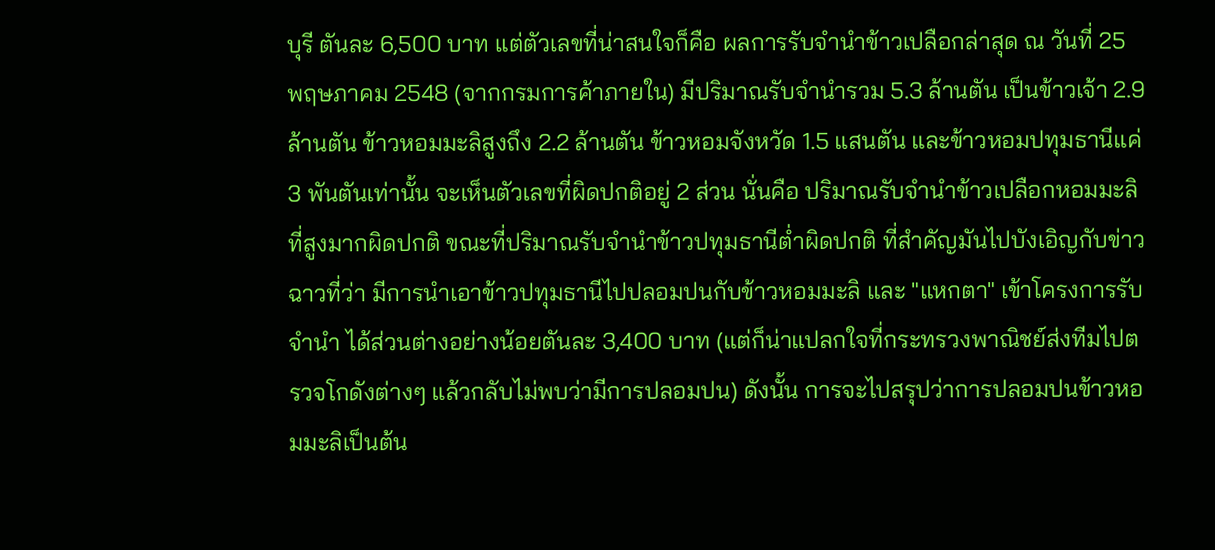บุรี ตันละ 6,500 บาท แต่ตัวเลขที่น่าสนใจก็คือ ผลการรับจำนำข้าวเปลือกล่าสุด ณ วันที่ 25 พฤษภาคม 2548 (จากกรมการค้าภายใน) มีปริมาณรับจำนำรวม 5.3 ล้านตัน เป็นข้าวเจ้า 2.9 ล้านตัน ข้าวหอมมะลิสูงถึง 2.2 ล้านตัน ข้าวหอมจังหวัด 1.5 แสนตัน และข้าวหอมปทุมธานีแค่ 3 พันตันเท่านั้น จะเห็นตัวเลขที่ผิดปกติอยู่ 2 ส่วน นั่นคือ ปริมาณรับจำนำข้าวเปลือกหอมมะลิที่สูงมากผิดปกติ ขณะที่ปริมาณรับจำนำข้าวปทุมธานีต่ำผิดปกติ ที่สำคัญมันไปบังเอิญกับข่าวฉาวที่ว่า มีการนำเอาข้าวปทุมธานีไปปลอมปนกับข้าวหอมมะลิ และ "แหกตา" เข้าโครงการรับจำนำ ได้ส่วนต่างอย่างน้อยตันละ 3,400 บาท (แต่ก็น่าแปลกใจที่กระทรวงพาณิชย์ส่งทีมไปตรวจโกดังต่างๆ แล้วกลับไม่พบว่ามีการปลอมปน) ดังนั้น การจะไปสรุปว่าการปลอมปนข้าวหอมมะลิเป็นต้น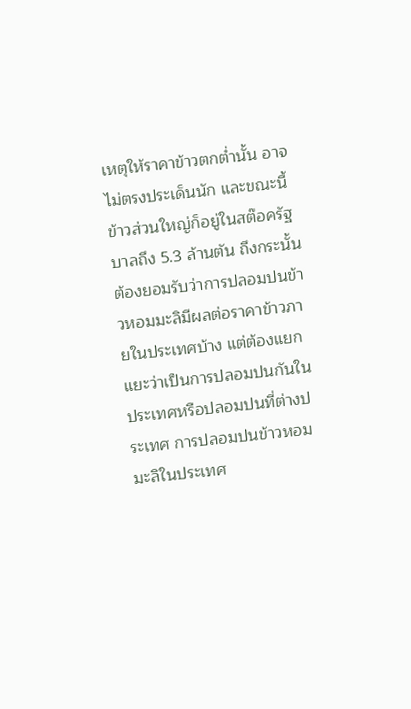เหตุให้ราคาข้าวตกต่ำนั้น อาจไม่ตรงประเด็นนัก และขณะนี้ข้าวส่วนใหญ่ก็อยู่ในสต๊อครัฐบาลถึง 5.3 ล้านตัน ถึงกระนั้นต้องยอมรับว่าการปลอมปนข้าวหอมมะลิมีผลต่อราคาข้าวภายในประเทศบ้าง แต่ต้องแยกแยะว่าเป็นการปลอมปนกันในประเทศหรือปลอมปนที่ต่างประเทศ การปลอมปนข้าวหอมมะลิในประเทศ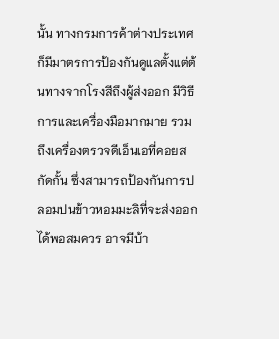นั้น ทางกรมการค้าต่างประเทศก็มีมาตรการป้องกันดูแลตั้งแต่ต้นทางจากโรงสีถึงผู้ส่งออก มีวิธีการและเครื่องมือมากมาย รวมถึงเครื่องตรวจดีเอ็นเอที่คอยสกัดกั้น ซึ่งสามารถป้องกันการปลอมปนข้าวหอมมะลิที่จะส่งออกได้พอสมควร อาจมีบ้า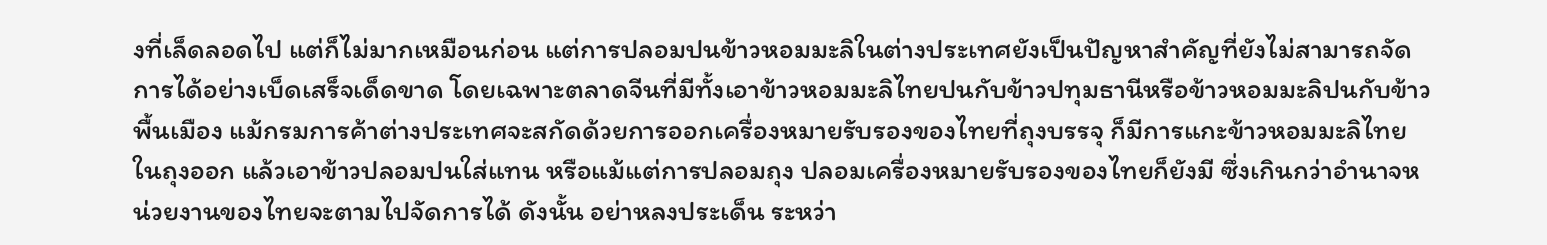งที่เล็ดลอดไป แต่ก็ไม่มากเหมือนก่อน แต่การปลอมปนข้าวหอมมะลิในต่างประเทศยังเป็นปัญหาสำคัญที่ยังไม่สามารถจัดการได้อย่างเบ็ดเสร็จเด็ดขาด โดยเฉพาะตลาดจีนที่มีทั้งเอาข้าวหอมมะลิไทยปนกับข้าวปทุมธานีหรือข้าวหอมมะลิปนกับข้าวพื้นเมือง แม้กรมการค้าต่างประเทศจะสกัดด้วยการออกเครื่องหมายรับรองของไทยที่ถุงบรรจุ ก็มีการแกะข้าวหอมมะลิไทยในถุงออก แล้วเอาข้าวปลอมปนใส่แทน หรือแม้แต่การปลอมถุง ปลอมเครื่องหมายรับรองของไทยก็ยังมี ซึ่งเกินกว่าอำนาจหน่วยงานของไทยจะตามไปจัดการได้ ดังนั้น อย่าหลงประเด็น ระหว่า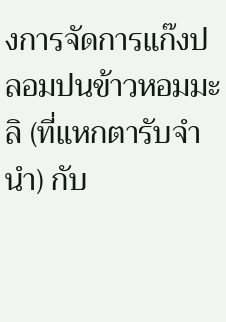งการจัดการแก๊งปลอมปนข้าวหอมมะลิ (ที่แหกตารับจำนำ) กับ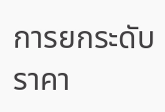การยกระดับราคา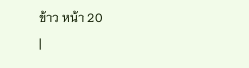ข้าว หน้า 20
|